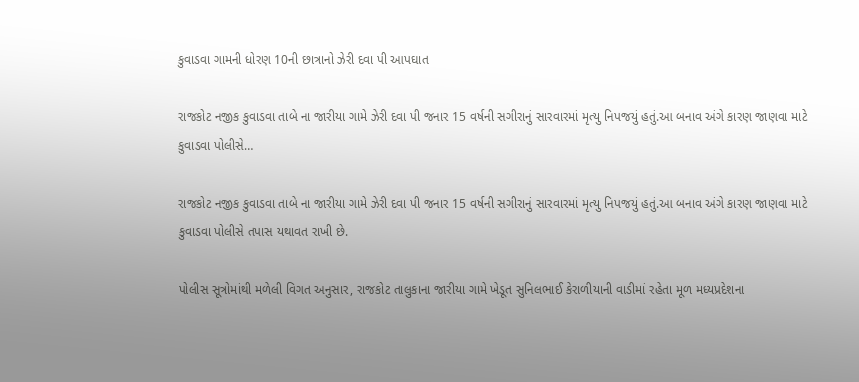કુવાડવા ગામની ધોરણ 10ની છાત્રાનો ઝેરી દવા પી આપઘાત

રાજકોટ નજીક કુવાડવા તાબે ના જારીયા ગામે ઝેરી દવા પી જનાર 15 વર્ષની સગીરાનું સારવારમાં મૃત્યુ નિપજયું હતું.આ બનાવ અંગે કારણ જાણવા માટે કુવાડવા પોલીસે…

રાજકોટ નજીક કુવાડવા તાબે ના જારીયા ગામે ઝેરી દવા પી જનાર 15 વર્ષની સગીરાનું સારવારમાં મૃત્યુ નિપજયું હતું.આ બનાવ અંગે કારણ જાણવા માટે કુવાડવા પોલીસે તપાસ યથાવત રાખી છે.

પોલીસ સૂત્રોમાંથી મળેલી વિગત અનુસાર, રાજકોટ તાલુકાના જારીયા ગામે ખેડૂત સુનિલભાઈ કેરાળીયાની વાડીમાં રહેતા મૂળ મધ્યપ્રદેશના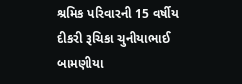શ્રમિક પરિવારની 15 વર્ષીય દીકરી રૂચિકા ચુનીયાભાઈ બામણીયા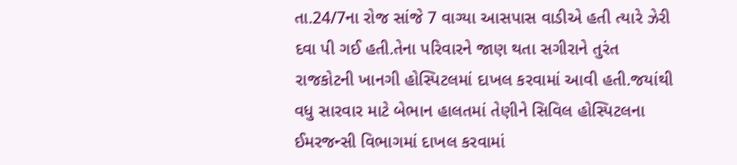તા.24/7ના રોજ સાંજે 7 વાગ્યા આસપાસ વાડીએ હતી ત્યારે ઝેરી દવા પી ગઈ હતી.તેના પરિવારને જાણ થતા સગીરાને તુરંત રાજકોટની ખાનગી હોસ્પિટલમાં દાખલ કરવામાં આવી હતી.જયાંથી વધુ સારવાર માટે બેભાન હાલતમાં તેણીને સિવિલ હોસ્પિટલના ઈમરજન્સી વિભાગમાં દાખલ કરવામાં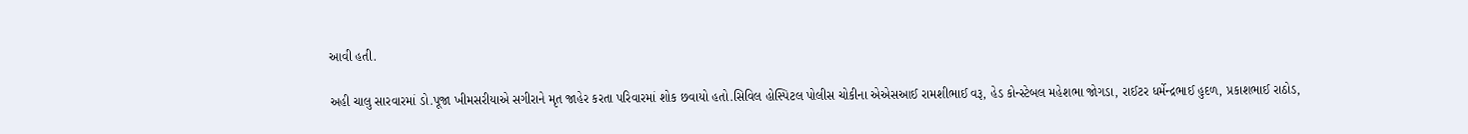આવી હતી.

અહી ચાલુ સારવારમાં ડો.પૂજા ખીમસરીયાએ સગીરાને મૃત જાહેર કરતા પરિવારમાં શોક છવાયો હતો.સિવિલ હોસ્પિટલ પોલીસ ચોકીના એએસઆઈ રામશીભાઈ વરૂ, હેડ કોન્સ્ટેબલ મહેશભા જોગડા, રાઈટર ધર્મેન્દ્રભાઈ હુદળ, પ્રકાશભાઈ રાઠોડ,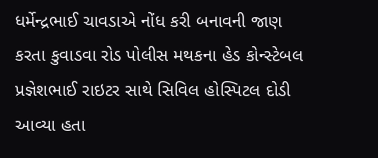ધર્મેન્દ્રભાઈ ચાવડાએ નોંધ કરી બનાવની જાણ કરતા કુવાડવા રોડ પોલીસ મથકના હેડ કોન્સ્ટેબલ પ્રજ્ઞેશભાઈ રાઇટર સાથે સિવિલ હોસ્પિટલ દોડી આવ્યા હતા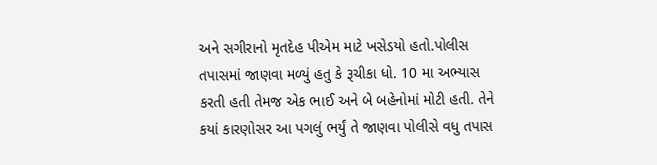અને સગીરાનો મૃતદેહ પીએમ માટે ખસેડયો હતો.પોલીસ તપાસમાં જાણવા મળ્યું હતુ કે રૂચીકા ધો. 10 મા અભ્યાસ કરતી હતી તેમજ એક ભાઈ અને બે બહેનોમાં મોટી હતી. તેને કયાં કારણોસર આ પગલું ભર્યું તે જાણવા પોલીસે વધુ તપાસ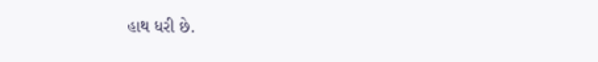હાથ ધરી છે.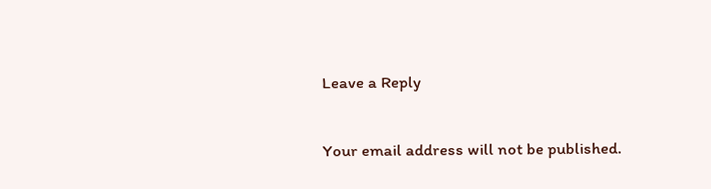Leave a Reply

Your email address will not be published.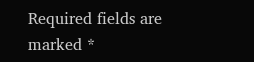Required fields are marked *